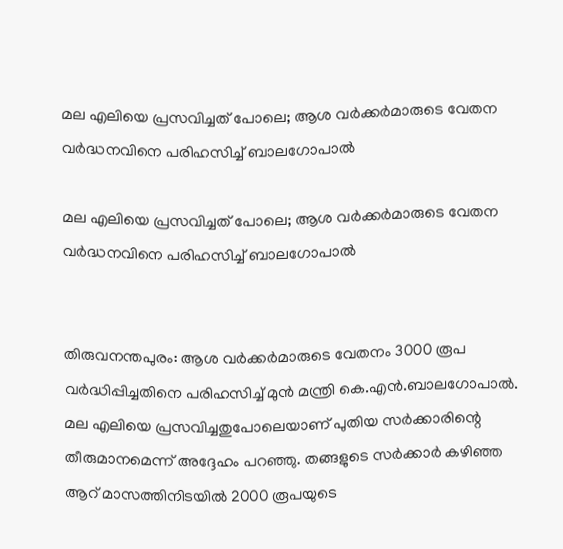മല എലിയെ പ്രസവിച്ചത് പോലെ; ആശ വർക്കർമാരുടെ വേതന വർദ്ധനവിനെ പരിഹസിച്ച് ബാലഗോപാൽ

മല എലിയെ പ്രസവിച്ചത് പോലെ; ആശ വർക്കർമാരുടെ വേതന വർദ്ധനവിനെ പരിഹസിച്ച് ബാലഗോപാൽ


തിരുവനന്തപുരം: ആശ വർക്കർമാരുടെ വേതനം 3000 രൂപ വർദ്ധിപ്പിച്ചതിനെ പരിഹസിച്ച് മുൻ മന്ത്രി കെ.എൻ.ബാലഗോപാൽ. മല എലിയെ പ്രസവിച്ചതുപോലെയാണ് പുതിയ സർക്കാരിന്റെ തീരുമാനമെന്ന് അദ്ദേഹം പറഞ്ഞു. തങ്ങളുടെ സർക്കാർ കഴിഞ്ഞ ആറ് മാസത്തിനിടയിൽ 2000 രൂപയുടെ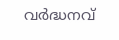വർദ്ധനവ്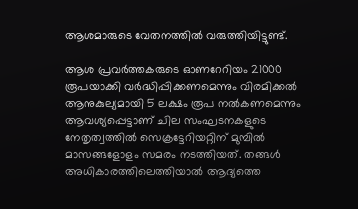ആശമാരുടെ വേതനത്തിൽ വരുത്തിയിട്ടുണ്ട്.

ആശ പ്രവർത്തകരുടെ ഓണറേറിയം 21000 രൂപയാക്കി വർദ്ധിപ്പിക്കണമെന്നും വിരമിക്കൽ ആനുകുല്യമായി 5 ലക്ഷം രൂപ നൽകണമെന്നും ആവശ്യപ്പെട്ടാണ് ചില സംഘടനകളുടെ നേതൃത്വത്തിൽ സെക്രട്ടേറിയറ്റിന് മുമ്പിൽ മാസങ്ങളോളം സമരം നടത്തിയത്. തങ്ങൾ അധികാരത്തിലെത്തിയാൽ ആദ്യത്തെ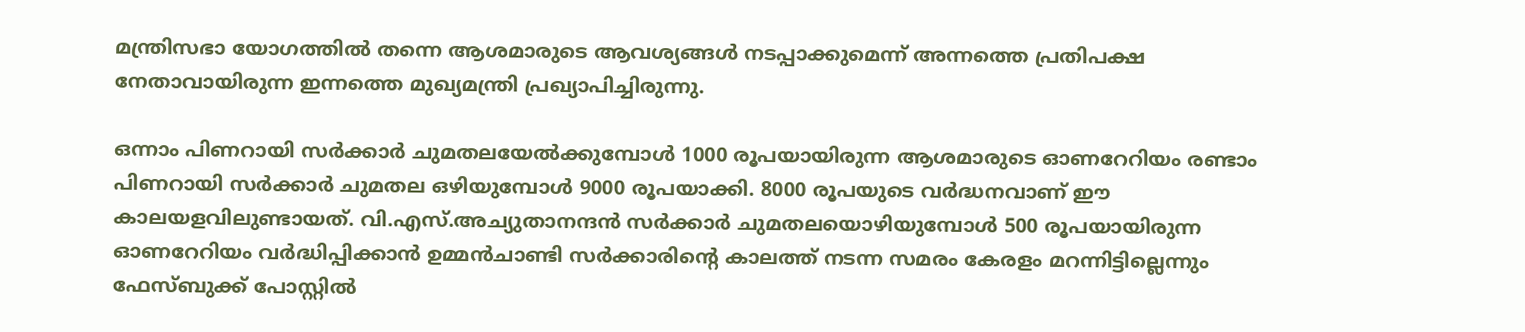മന്ത്രിസഭാ യോഗത്തിൽ തന്നെ ആശമാരുടെ ആവശ്യങ്ങൾ നടപ്പാക്കുമെന്ന് അന്നത്തെ പ്രതിപക്ഷ നേതാവായിരുന്ന ഇന്നത്തെ മുഖ്യമന്ത്രി പ്രഖ്യാപിച്ചിരുന്നു.

ഒന്നാം പിണറായി സർക്കാർ ചുമതലയേൽക്കുമ്പോൾ 1000 രൂപയായിരുന്ന ആശമാരുടെ ഓണറേറിയം രണ്ടാം പിണറായി സർക്കാർ ചുമതല ഒഴിയുമ്പോൾ 9000 രൂപയാക്കി. 8000 രൂപയുടെ വർദ്ധനവാണ് ഈ കാലയളവിലുണ്ടായത്. വി.എസ്.അച്യുതാനന്ദൻ സർക്കാർ ചുമതലയൊഴിയുമ്പോൾ 500 രൂപയായിരുന്ന ഓണറേറിയം വർദ്ധിപ്പിക്കാൻ ഉമ്മൻചാണ്ടി സർക്കാരിന്റെ കാലത്ത് നടന്ന സമരം കേരളം മറന്നിട്ടില്ലെന്നും ഫേസ്ബുക്ക് പോസ്റ്റിൽ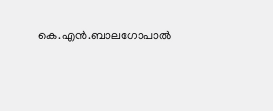കെ.എൻ.ബാലഗോപാൽ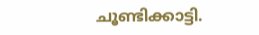ചൂണ്ടിക്കാട്ടി.